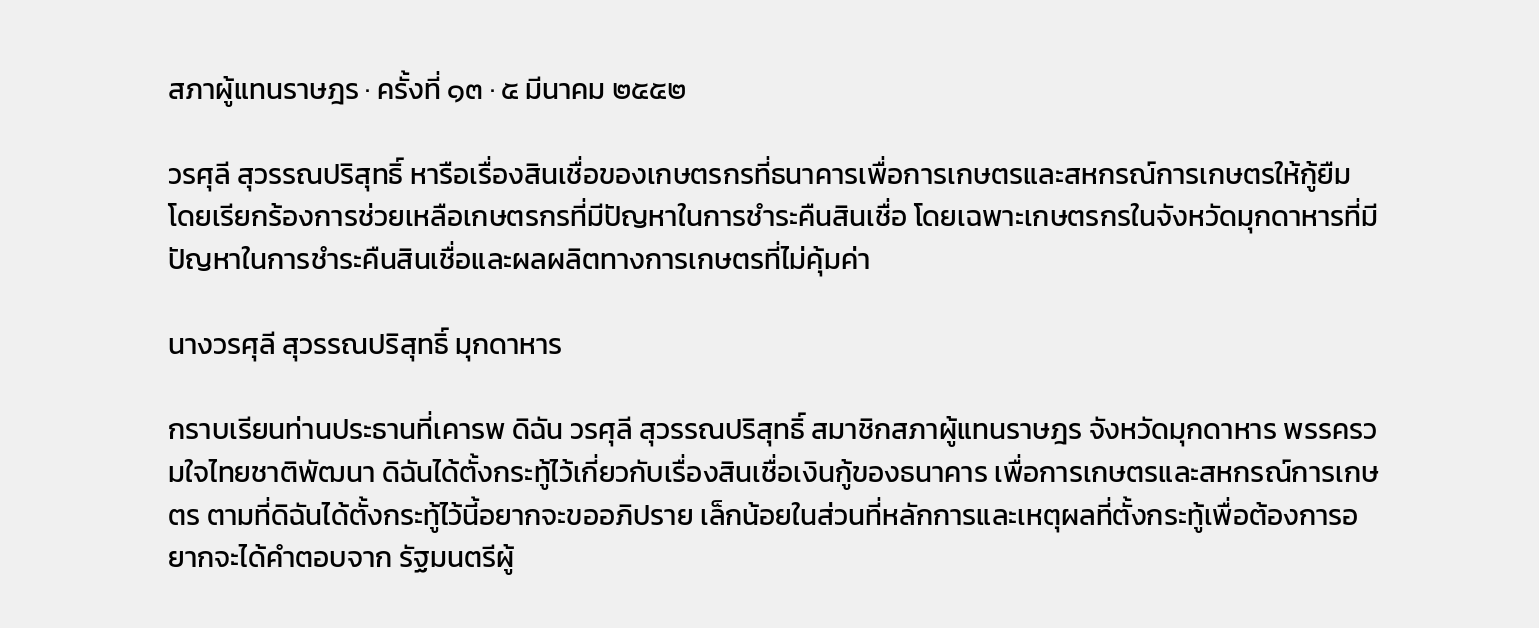สภาผู้แทนราษฎร · ครั้งที่ ๑๓ · ๕ มีนาคม ๒๕๕๒

วรศุลี สุวรรณปริสุทธิ์ หารือเรื่องสินเชื่อของเกษตรกรที่ธนาคารเพื่อการเกษตรและสหกรณ์การเกษตรให้กู้ยืม โดยเรียกร้องการช่วยเหลือเกษตรกรที่มีปัญหาในการชำระคืนสินเชื่อ โดยเฉพาะเกษตรกรในจังหวัดมุกดาหารที่มีปัญหาในการชำระคืนสินเชื่อและผลผลิตทางการเกษตรที่ไม่คุ้มค่า

นางวรศุลี สุวรรณปริสุทธิ์ มุกดาหาร

กราบเรียนท่านประธานที่เคารพ ดิฉัน วรศุลี สุวรรณปริสุทธิ์ สมาชิกสภาผู้แทนราษฎร จังหวัดมุกดาหาร พรรครวมใจไทยชาติพัฒนา ดิฉันได้ตั้งกระทู้ไว้เกี่ยวกับเรื่องสินเชื่อเงินกู้ของธนาคาร เพื่อการเกษตรและสหกรณ์การเกษตร ตามที่ดิฉันได้ตั้งกระทู้ไว้นี้อยากจะขออภิปราย เล็กน้อยในส่วนที่หลักการและเหตุผลที่ตั้งกระทู้เพื่อต้องการอยากจะได้คําตอบจาก รัฐมนตรีผู้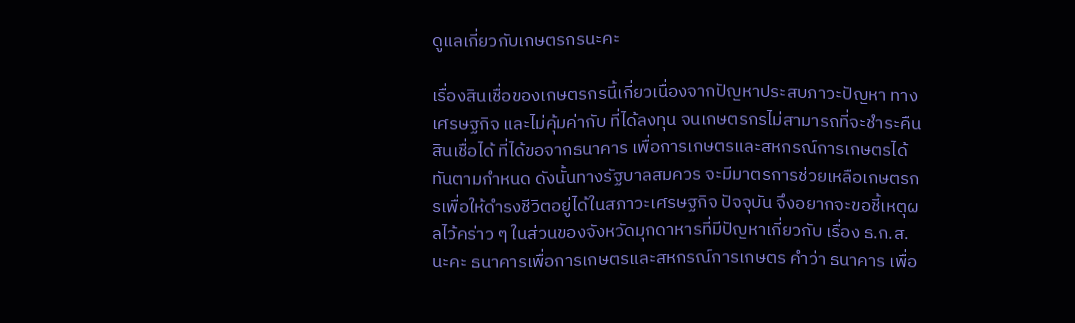ดูแลเกี่ยวกับเกษตรกรนะคะ

เรื่องสินเชื่อของเกษตรกรนี้เกี่ยวเนื่องจากปัญหาประสบภาวะปัญหา ทางเศรษฐกิจ และไม่คุ้มค่ากับ ที่ได้ลงทุน จนเกษตรกรไม่สามารถที่จะชําระคืนสินเชื่อได้ ที่ได้ขอจากธนาคาร เพื่อการเกษตรและสหกรณ์การเกษตรได้ทันตามกําหนด ดังนั้นทางรัฐบาลสมควร จะมีมาตรการช่วยเหลือเกษตรกรเพื่อให้ดํารงชีวิตอยู่ได้ในสภาวะเศรษฐกิจ ปัจจุบัน จึงอยากจะขอชี้เหตุผลไว้คร่าว ๆ ในส่วนของจังหวัดมุกดาหารที่มีปัญหาเกี่ยวกับ เรื่อง ธ.ก.ส. นะคะ ธนาคารเพื่อการเกษตรและสหกรณ์การเกษตร คําว่า ธนาคาร เพื่อ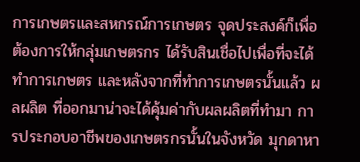การเกษตรและสหกรณ์การเกษตร จุดประสงค์ก็เพื่อต้องการให้กลุ่มเกษตรกร ได้รับสินเชื่อไปเพื่อที่จะได้ทําการเกษตร และหลังจากที่ทําการเกษตรนั้นแล้ว ผลผลิต ที่ออกมาน่าจะได้คุ้มค่ากับผลผลิตที่ทํามา การประกอบอาชีพของเกษตรกรนั้นในจังหวัด มุกดาหา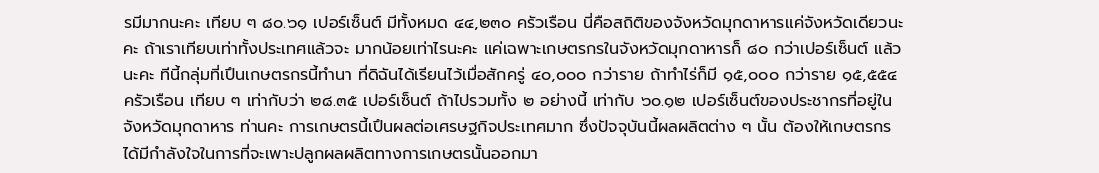รมีมากนะคะ เทียบ ๆ ๘๐.๖๑ เปอร์เซ็นต์ มีทั้งหมด ๔๔,๒๓๐ ครัวเรือน นี่คือสถิติของจังหวัดมุกดาหารแค่จังหวัดเดียวนะคะ ถ้าเราเทียบเท่าทั้งประเทศแล้วจะ มากน้อยเท่าไรนะคะ แค่เฉพาะเกษตรกรในจังหวัดมุกดาหารก็ ๘๐ กว่าเปอร์เซ็นต์ แล้วนะคะ ทีนี้กลุ่มที่เปึนเกษตรกรนี้ทํานา ที่ดิฉันได้เรียนไว้เมื่อสักครู่ ๔๐,๐๐๐ กว่าราย ถ้าทําไร่ก็มี ๑๕,๐๐๐ กว่าราย ๑๕,๕๕๔ ครัวเรือน เทียบ ๆ เท่ากับว่า ๒๘.๓๕ เปอร์เซ็นต์ ถ้าไปรวมทั้ง ๒ อย่างนี้ เท่ากับ ๖๐.๑๒ เปอร์เซ็นต์ของประชากรที่อยู่ในจังหวัดมุกดาหาร ท่านคะ การเกษตรนี้เปึนผลต่อเศรษฐกิจประเทศมาก ซึ่งปัจจุบันนี้ผลผลิตต่าง ๆ นั้น ต้องให้เกษตรกรได้มีกําลังใจในการที่จะเพาะปลูกผลผลิตทางการเกษตรนั้นออกมา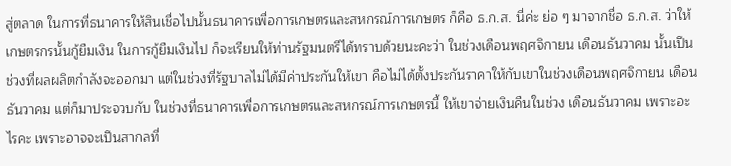สู่ตลาด ในการที่ธนาคารให้สินเชื่อไปนั้นธนาคารเพื่อการเกษตรและสหกรณ์การเกษตร ก็คือ ธ.ก.ส. นี่ค่ะ ย่อ ๆ มาจากชื่อ ธ.ก.ส. ว่าให้เกษตรกรนั้นกู้ยืมเงิน ในการกู้ยืมเงินไป ก็จะเรียนให้ท่านรัฐมนตรีได้ทราบด้วยนะคะว่า ในช่วงเดือนพฤศจิกายน เดือนธันวาคม นั้นเปึนช่วงที่ผลผลิตกําลังจะออกมา แต่ในช่วงที่รัฐบาลไม่ได้มีค่าประกันให้เขา คือไม่ได้ตั้งประกันราคาให้กับเขาในช่วงเดือนพฤศจิกายน เดือนธันวาคม แต่ก็มาประจวบกับ ในช่วงที่ธนาคารเพื่อการเกษตรและสหกรณ์การเกษตรนี้ ให้เขาจ่ายเงินคืนในช่วง เดือนธันวาคม เพราะอะไรคะ เพราะอาจจะเปึนสากลที่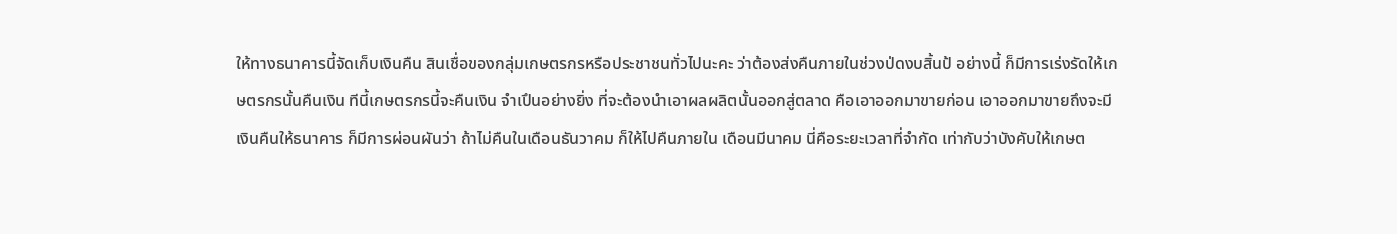ให้ทางธนาคารนี้จัดเก็บเงินคืน สินเชื่อของกลุ่มเกษตรกรหรือประชาชนทั่วไปนะคะ ว่าต้องส่งคืนภายในช่วงป่ดงบสิ้นป้ อย่างนี้ ก็มีการเร่งรัดให้เกษตรกรนั้นคืนเงิน ทีนี้เกษตรกรนี้จะคืนเงิน จําเปึนอย่างยิ่ง ที่จะต้องนําเอาผลผลิตนั้นออกสู่ตลาด คือเอาออกมาขายก่อน เอาออกมาขายถึงจะมี เงินคืนให้ธนาคาร ก็มีการผ่อนผันว่า ถ้าไม่คืนในเดือนธันวาคม ก็ให้ไปคืนภายใน เดือนมีนาคม นี่คือระยะเวลาที่จํากัด เท่ากับว่าบังคับให้เกษต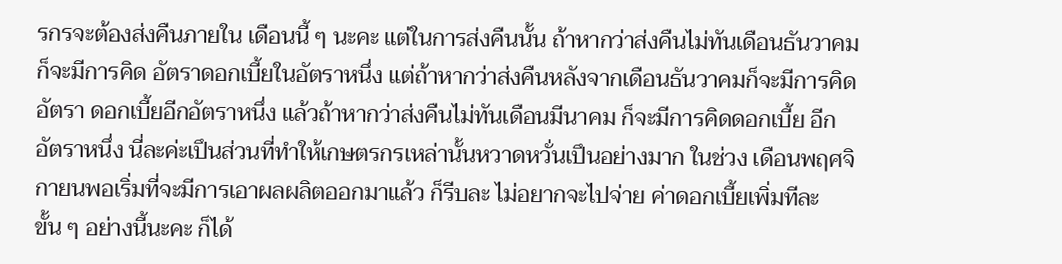รกรจะต้องส่งคืนภายใน เดือนนี้ ๆ นะคะ แต่ในการส่งคืนนั้น ถ้าหากว่าส่งคืนไม่ทันเดือนธันวาคม ก็จะมีการคิด อัตราดอกเบี้ยในอัตราหนึ่ง แต่ถ้าหากว่าส่งคืนหลังจากเดือนธันวาคมก็จะมีการคิดอัตรา ดอกเบี้ยอีกอัตราหนึ่ง แล้วถ้าหากว่าส่งคืนไม่ทันเดือนมีนาคม ก็จะมีการคิดดอกเบี้ย อีกอัตราหนึ่ง นี่ละค่ะเปึนส่วนที่ทําให้เกษตรกรเหล่านั้นหวาดหวั่นเปึนอย่างมาก ในช่วง เดือนพฤศจิกายนพอเริ่มที่จะมีการเอาผลผลิตออกมาแล้ว ก็รีบละ ไม่อยากจะไปจ่าย ค่าดอกเบี้ยเพิ่มทีละขั้น ๆ อย่างนี้นะคะ ก็ได้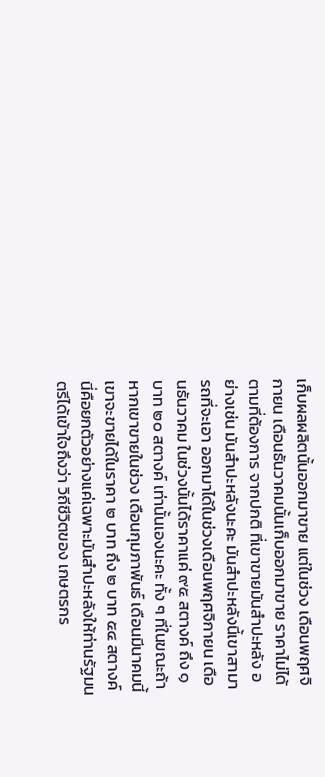เก็บผลผลิตนั้นออกมาขาย แต่ในช่วง เดือนพฤศจิกายน เดือนธันวาคมนั้นเก็บออกมาขาย ราคาไม่ได้ตามที่ต้องการ จากปกติ ที่เขาขายมันสําปะหลัง อย่างเช่น มันสําปะหลังนะคะ มันสําปะหลังนี้เขาสามารถที่จะเอา ออกมาได้ในช่วงเดือนพฤศจิกายน เดือนธันวาคม ในช่วงนั้นได้ราคาแค่ ๙๕ สตางค์ ถึง ๑ บาท ๒๐ สตางค์ เท่านั้นเองนะคะ ทั้ง ๆ ที่ในขณะถ้าหากเขาขายในช่วง เดือนกุมภาพันธ์ เดือนมีนาคมนี้ เขาจะขายได้ในราคา ๒ บาท ถึง ๒ บาท ๕๔ สตางค์ นี่คือยกตัวอย่างแค่เฉพาะมันสําปะหลังให้ท่านรัฐมนตรีได้เข้าใจถึงว่า วิถีชีวิตของ เกษตรกร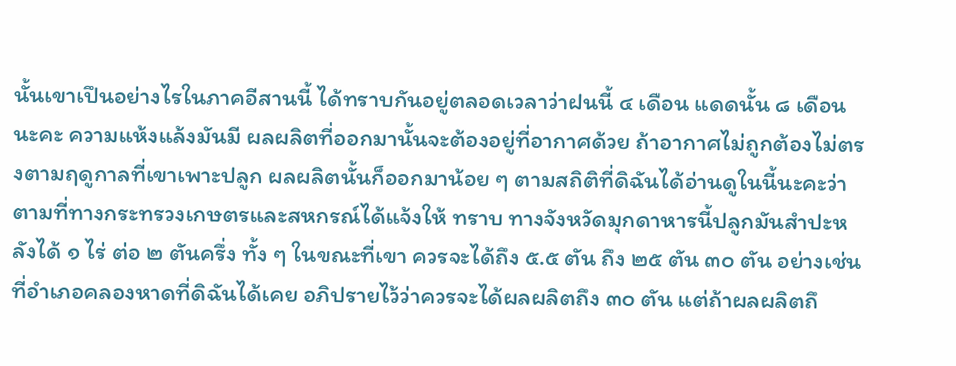นั้นเขาเปึนอย่างไรในภาคอีสานนี้ ได้ทราบกันอยู่ตลอดเวลาว่าฝนนี้ ๔ เดือน แดดนั้น ๘ เดือนนะคะ ความแห้งแล้งมันมี ผลผลิตที่ออกมานั้นจะต้องอยู่ที่อากาศด้วย ถ้าอากาศไม่ถูกต้องไม่ตรงตามฤดูกาลที่เขาเพาะปลูก ผลผลิตนั้นก็ออกมาน้อย ๆ ตามสถิติที่ดิฉันได้อ่านดูในนี้นะคะว่า ตามที่ทางกระทรวงเกษตรและสหกรณ์ได้แจ้งให้ ทราบ ทางจังหวัดมุกดาหารนี้ปลูกมันสําปะหลังได้ ๑ ไร่ ต่อ ๒ ตันครึ่ง ทั้ง ๆ ในขณะที่เขา ควรจะได้ถึง ๕.๕ ตัน ถึง ๒๕ ตัน ๓๐ ตัน อย่างเช่น ที่อําเภอคลองหาดที่ดิฉันได้เคย อภิปรายไว้ว่าควรจะได้ผลผลิตถึง ๓๐ ตัน แต่ถ้าผลผลิตถึ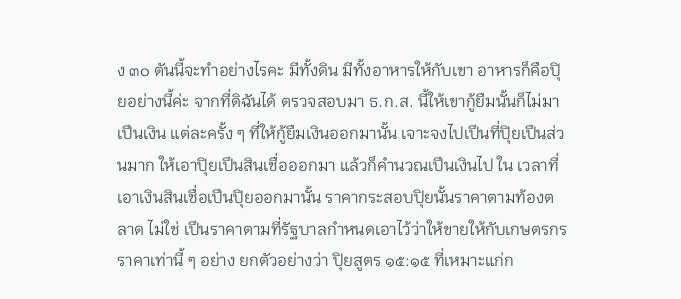ง ๓๐ ตันนี้จะทําอย่างไรคะ มีทั้งดิน มีทั้งอาหารให้กับเขา อาหารก็คือปุิยอย่างนี้ค่ะ จากที่ดิฉันได้ ตรวจสอบมา ธ.ก.ส. นี้ให้เขากู้ยืมนั้นก็ไม่มาเปึนเงิน แต่ละครั้ง ๆ ที่ให้กู้ยืมเงินออกมานั้น เจาะจงไปเปึนที่ปุิยเปึนส่วนมาก ให้เอาปุิยเปึนสินเชื่อออกมา แล้วก็คํานวณเปึนเงินไป ใน เวลาที่เอาเงินสินเชื่อเปึนปุิยออกมานั้น ราคากระสอบปุิยนั้นราคาตามท้องตลาด ไม่ใช่ เปึนราคาตามที่รัฐบาลกําหนดเอาไว้ว่าให้ขายให้กับเกษตรกรราคาเท่านี้ ๆ อย่าง ยกตัวอย่างว่า ปุิยสูตร ๑๕:๑๕ ที่เหมาะแก่ก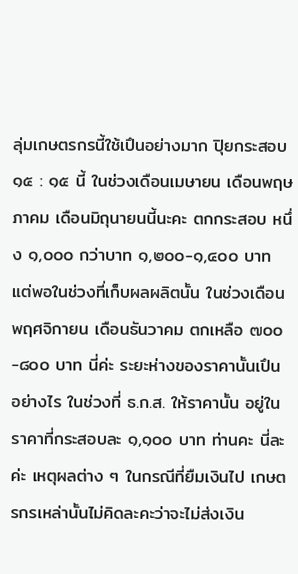ลุ่มเกษตรกรนี้ใช้เปึนอย่างมาก ปุิยกระสอบ ๑๕ : ๑๕ นี้ ในช่วงเดือนเมษายน เดือนพฤษภาคม เดือนมิถุนายนนี้นะคะ ตกกระสอบ หนึ่ง ๑,๐๐๐ กว่าบาท ๑,๒๐๐-๑,๔๐๐ บาท แต่พอในช่วงที่เก็บผลผลิตนั้น ในช่วงเดือน พฤศจิกายน เดือนธันวาคม ตกเหลือ ๗๐๐-๘๐๐ บาท นี่ค่ะ ระยะห่างของราคานั้นเปึน อย่างไร ในช่วงที่ ธ.ก.ส. ให้ราคานั้น อยู่ในราคาที่กระสอบละ ๑,๑๐๐ บาท ท่านคะ นี่ละ ค่ะ เหตุผลต่าง ๆ ในกรณีที่ยืมเงินไป เกษตรกรเหล่านั้นไม่คิดละคะว่าจะไม่ส่งเงิน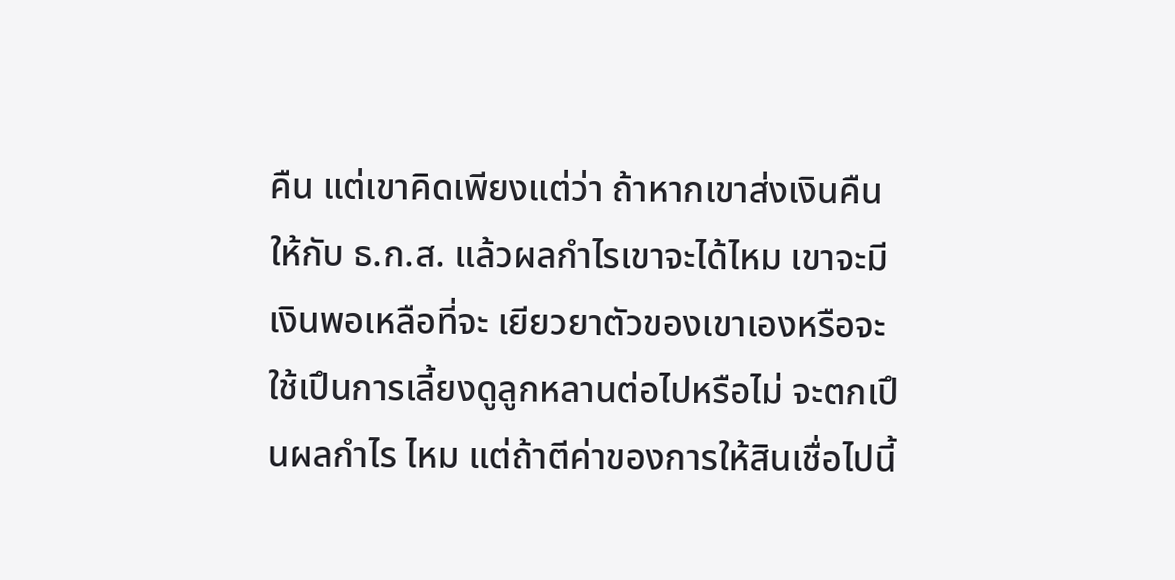คืน แต่เขาคิดเพียงแต่ว่า ถ้าหากเขาส่งเงินคืนให้กับ ธ.ก.ส. แล้วผลกําไรเขาจะได้ไหม เขาจะมีเงินพอเหลือที่จะ เยียวยาตัวของเขาเองหรือจะใช้เปึนการเลี้ยงดูลูกหลานต่อไปหรือไม่ จะตกเปึนผลกําไร ไหม แต่ถ้าตีค่าของการให้สินเชื่อไปนี้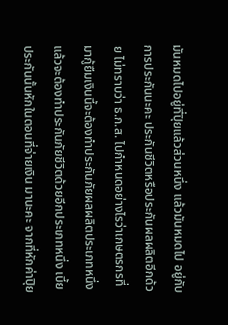มันหมดไปอยู่ที่ปุิยแล้วส่วนหนึ่ง แล้วมันหมดไป อยู่กับการประกันนะคะ ประกันชีวิตหรือประกันผลผลิตอีกด้วย ไม่ทราบว่า ธ.ก.ส. ไปกําหนดอย่างไรว่าเกษตรกรที่มากู้ยืมเงินนี้จะต้องทําประกันภัยผลผลิตประเภทหนึ่ง แล้วจะต้องทําประกันภัยชีวิตด้วยอีกประเภทหนึ่ง เบี้ยประกันนั้นหักในตอนที่จ่ายเงิน มานะคะ จากที่หักค่าปุิย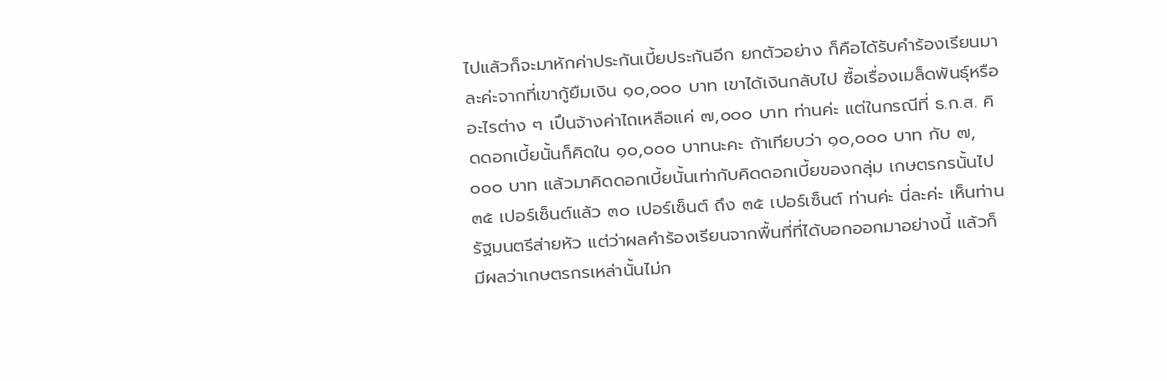ไปแล้วก็จะมาหักค่าประกันเบี้ยประกันอีก ยกตัวอย่าง ก็คือได้รับคําร้องเรียนมาละค่ะจากที่เขากู้ยืมเงิน ๑๐,๐๐๐ บาท เขาได้เงินกลับไป ซื้อเรื่องเมล็ดพันธุ์หรืออะไรต่าง ๆ เปึนจ้างค่าไถเหลือแค่ ๗,๐๐๐ บาท ท่านค่ะ แต่ในกรณีที่ ธ.ก.ส. คิดดอกเบี้ยนั้นก็คิดใน ๑๐,๐๐๐ บาทนะคะ ถ้าเทียบว่า ๑๐,๐๐๐ บาท กับ ๗,๐๐๐ บาท แล้วมาคิดดอกเบี้ยนั้นเท่ากับคิดดอกเบี้ยของกลุ่ม เกษตรกรนั้นไป ๓๕ เปอร์เซ็นต์แล้ว ๓๐ เปอร์เซ็นต์ ถึง ๓๕ เปอร์เซ็นต์ ท่านค่ะ นี่ละค่ะ เห็นท่านรัฐมนตรีส่ายหัว แต่ว่าผลคําร้องเรียนจากพื้นที่ที่ได้บอกออกมาอย่างนี้ แล้วก็ มีผลว่าเกษตรกรเหล่านั้นไม่ก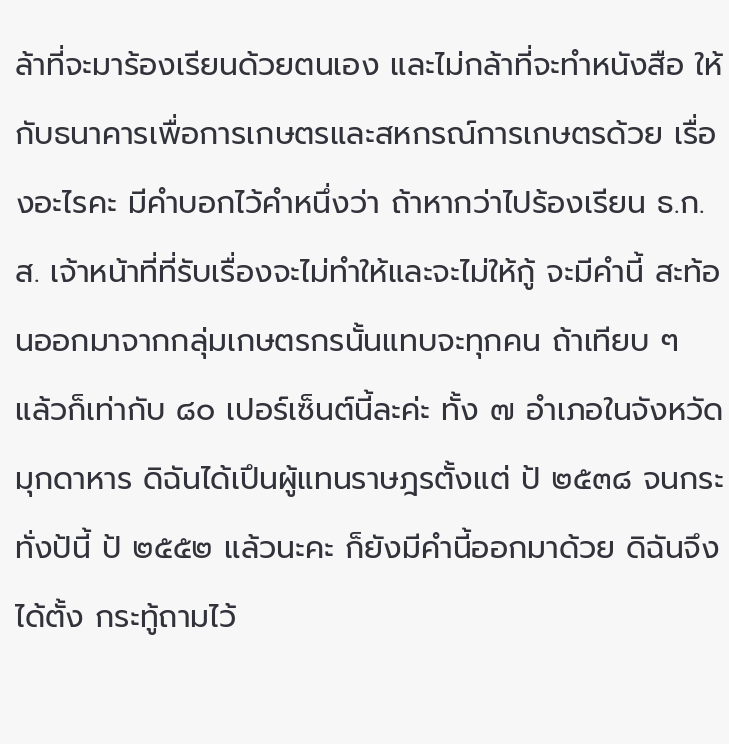ล้าที่จะมาร้องเรียนด้วยตนเอง และไม่กล้าที่จะทําหนังสือ ให้กับธนาคารเพื่อการเกษตรและสหกรณ์การเกษตรด้วย เรื่องอะไรคะ มีคําบอกไว้คําหนึ่งว่า ถ้าหากว่าไปร้องเรียน ธ.ก.ส. เจ้าหน้าที่ที่รับเรื่องจะไม่ทําให้และจะไม่ให้กู้ จะมีคํานี้ สะท้อนออกมาจากกลุ่มเกษตรกรนั้นแทบจะทุกคน ถ้าเทียบ ๆ แล้วก็เท่ากับ ๘๐ เปอร์เซ็นต์นี้ละค่ะ ทั้ง ๗ อําเภอในจังหวัดมุกดาหาร ดิฉันได้เปึนผู้แทนราษฎรตั้งแต่ ป้ ๒๕๓๘ จนกระทั่งป้นี้ ป้ ๒๕๕๒ แล้วนะคะ ก็ยังมีคํานี้ออกมาด้วย ดิฉันจึงได้ตั้ง กระทู้ถามไว้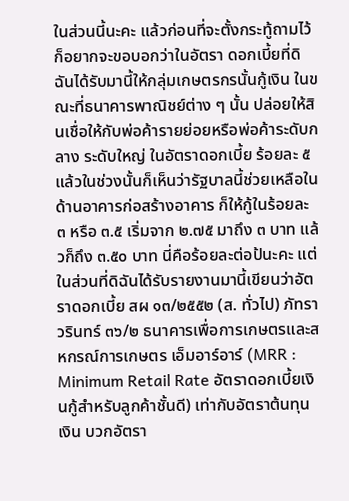ในส่วนนี้นะคะ แล้วก่อนที่จะตั้งกระทู้ถามไว้ก็อยากจะขอบอกว่าในอัตรา ดอกเบี้ยที่ดิฉันได้รับมานี้ให้กลุ่มเกษตรกรนั้นกู้เงิน ในขณะที่ธนาคารพาณิชย์ต่าง ๆ นั้น ปล่อยให้สินเชื่อให้กับพ่อค้ารายย่อยหรือพ่อค้าระดับกลาง ระดับใหญ่ ในอัตราดอกเบี้ย ร้อยละ ๕ แล้วในช่วงนั้นก็เห็นว่ารัฐบาลนี้ช่วยเหลือในด้านอาคารก่อสร้างอาคาร ก็ให้กู้ในร้อยละ ๓ หรือ ๓.๕ เริ่มจาก ๒.๗๕ มาถึง ๓ บาท แล้วก็ถึง ๓.๕๐ บาท นี่คือร้อยละต่อป้นะคะ แต่ในส่วนที่ดิฉันได้รับรายงานมานี้เขียนว่าอัตราดอกเบี้ย สผ ๑๓/๒๕๕๒ (ส. ทั่วไป) ภัทราวรินทร์ ๓๖/๒ ธนาคารเพื่อการเกษตรและสหกรณ์การเกษตร เอ็มอาร์อาร์ (MRR : Minimum Retail Rate อัตราดอกเบี้ยเงินกู้สําหรับลูกค้าชั้นดี) เท่ากับอัตราต้นทุนเงิน บวกอัตรา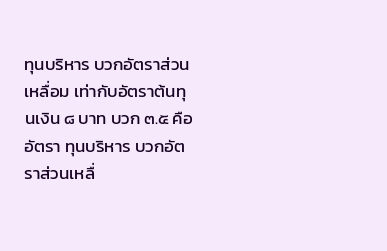ทุนบริหาร บวกอัตราส่วนเหลื่อม เท่ากับอัตราต้นทุนเงิน ๘ บาท บวก ๓.๕ คืออัตรา ทุนบริหาร บวกอัตราส่วนเหลื่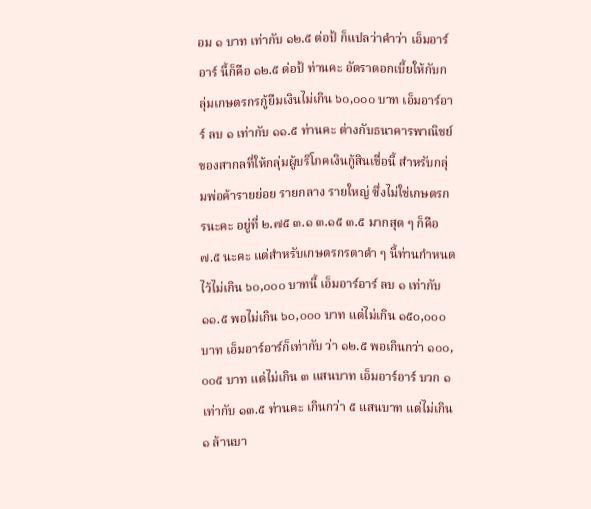อม ๑ บาท เท่ากับ ๑๒.๕ ต่อป้ ก็แปลว่าคําว่า เอ็มอาร์อาร์ นี้ก็คือ ๑๒.๕ ต่อป้ ท่านคะ อัตราดอกเบี้ยให้กับกลุ่มเกษตรกรกู้ยืมเงินไม่เกิน ๖๐,๐๐๐ บาท เอ็มอาร์อาร์ ลบ ๑ เท่ากับ ๑๑.๕ ท่านคะ ต่างกับธนาคารพาณิชย์ ของสากลที่ให้กลุ่มผู้บริโภคเงินกู้สินเชื่อนี้ สําหรับกลุ่มพ่อค้ารายย่อย รายกลาง รายใหญ่ ซึ่งไม่ใช่เกษตรกรนะคะ อยู่ที่ ๒.๗๕ ๓.๑ ๓.๑๕ ๓.๕ มากสุด ๆ ก็คือ ๗.๕ นะคะ แต่สําหรับเกษตรกรตาดํา ๆ นี้ท่านกําหนดไว้ไม่เกิน ๖๐,๐๐๐ บาทนี้ เอ็มอาร์อาร์ ลบ ๑ เท่ากับ ๑๑.๕ พอไม่เกิน ๖๐,๐๐๐ บาท แต่ไม่เกิน ๑๕๐,๐๐๐ บาท เอ็มอาร์อาร์ก็เท่ากับ ว่า ๑๒.๕ พอเกินกว่า ๑๐๐,๐๐๕ บาท แต่ไม่เกิน ๓ แสนบาท เอ็มอาร์อาร์ บวก ๑ เท่ากับ ๑๓.๕ ท่านคะ เกินกว่า ๕ แสนบาท แต่ไม่เกิน ๑ ล้านบา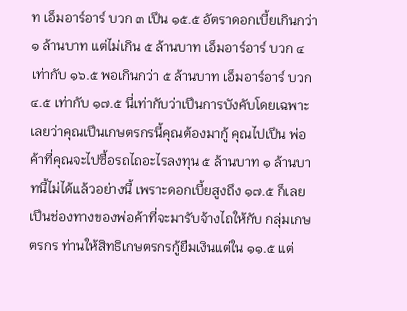ท เอ็มอาร์อาร์ บวก ๓ เปึน ๑๕.๕ อัตราดอกเบี้ยเกินกว่า ๑ ล้านบาท แต่ไม่เกิน ๕ ล้านบาท เอ็มอาร์อาร์ บวก ๔ เท่ากับ ๑๖.๕ พอเกินกว่า ๕ ล้านบาท เอ็มอาร์อาร์ บวก ๔.๕ เท่ากับ ๑๗.๕ นี่เท่ากับว่าเปึนการบังคับโดยเฉพาะเลยว่าคุณเปึนเกษตรกรนี้คุณต้องมากู้ คุณไปเปึน พ่อค้าที่คุณจะไปซื้อรถไถอะไรลงทุน ๕ ล้านบาท ๑ ล้านบาทนี้ไม่ได้แล้วอย่างนี้ เพราะดอกเบี้ยสูงถึง ๑๗.๕ ก็เลยเปึนช่องทางของพ่อค้าที่จะมารับจ้างไถให้กับ กลุ่มเกษตรกร ท่านให้สิทธิเกษตรกรกู้ยืมเงินแต่ใน ๑๑.๕ แต่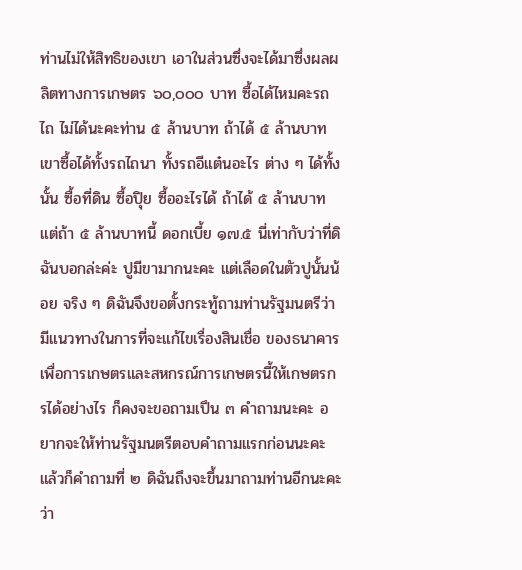ท่านไม่ให้สิทธิของเขา เอาในส่วนซึ่งจะได้มาซึ่งผลผลิตทางการเกษตร ๖๐,๐๐๐ บาท ซื้อได้ไหมคะรถไถ ไม่ได้นะคะท่าน ๕ ล้านบาท ถ้าได้ ๕ ล้านบาทเขาซื้อได้ทั้งรถไถนา ทั้งรถอีแต๋นอะไร ต่าง ๆ ได้ทั้งนั้น ซื้อที่ดิน ซื้อปุิย ซื้ออะไรได้ ถ้าได้ ๕ ล้านบาท แต่ถ้า ๕ ล้านบาทนี้ ดอกเบี้ย ๑๗.๕ นี่เท่ากับว่าที่ดิฉันบอกล่ะค่ะ ปูมีขามากนะคะ แต่เลือดในตัวปูนั้นน้อย จริง ๆ ดิฉันจึงขอตั้งกระทู้ถามท่านรัฐมนตรีว่ามีแนวทางในการที่จะแก้ไขเรื่องสินเชื่อ ของธนาคารเพื่อการเกษตรและสหกรณ์การเกษตรนี้ให้เกษตรกรได้อย่างไร ก็คงจะขอถามเปึน ๓ คําถามนะคะ อยากจะให้ท่านรัฐมนตรีตอบคําถามแรกก่อนนะคะ แล้วก็คําถามที่ ๒ ดิฉันถึงจะขึ้นมาถามท่านอีกนะคะว่า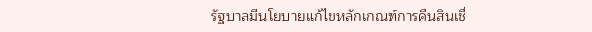รัฐบาลมีนโยบายแก้ไขหลักเกณฑ์การคืนสินเชื่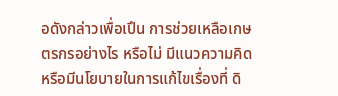อดังกล่าวเพื่อเปึน การช่วยเหลือเกษตรกรอย่างไร หรือไม่ มีแนวความคิดหรือมีนโยบายในการแก้ไขเรื่องที่ ดิ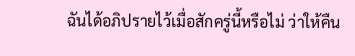ฉันได้อภิปรายไว้เมื่อสักครู่นี้หรือไม่ ว่าให้คืน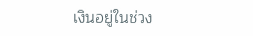เงินอยู่ในช่วง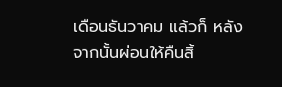เดือนธันวาคม แล้วก็ หลังจากนั้นผ่อนให้คืนสิ้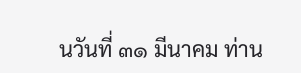นวันที่ ๓๑ มีนาคม ท่าน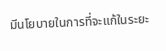มีนโยบายในการที่จะแก้ในระยะ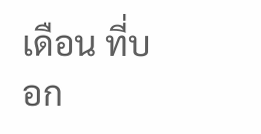เดือน ที่บอก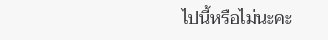ไปนี้หรือไม่นะคะ